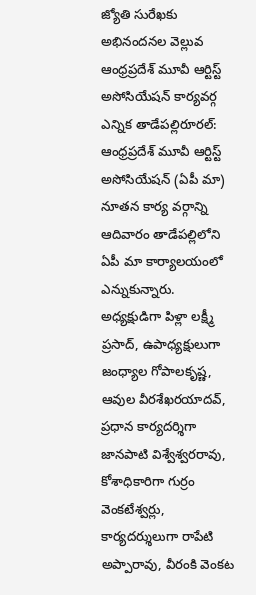జ్యోతి సురేఖకు అభినందనల వెల్లువ ఆంధ్రప్రదేశ్ మూవీ ఆర్టిస్ట్ అసోసియేషన్ కార్యవర్గ ఎన్నిక తాడేపల్లిరూరల్: ఆంధ్రప్రదేశ్ మూవీ ఆర్టిస్ట్ అసోసియేషన్ (ఏపీ మా) నూతన కార్య వర్గాన్ని ఆదివారం తాడేపల్లిలోని ఏపీ మా కార్యాలయంలో ఎన్నుకున్నారు. అధ్యక్షుడిగా పిళ్లా లక్ష్మీ ప్రసాద్, ఉపాధ్యక్షులుగా జంధ్యాల గోపాలకృష్ణ, ఆవుల వీరశేఖరయాదవ్, ప్రధాన కార్యదర్శిగా జానపాటి విశ్వేశ్వరరావు, కోశాధికారిగా గుర్రం వెంకటేశ్వర్లు, కార్యదర్శులుగా రాపేటి అప్పారావు, వీరంకి వెంకట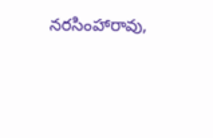నరసింహారావు,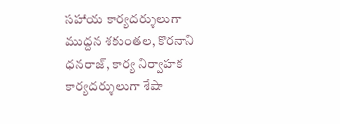సహాయ కార్యదర్శులుగా ముద్దన శకుంతల, కొరనాని ధనరాజ్, కార్య నిర్వాహక కార్యదర్శులుగా శేషా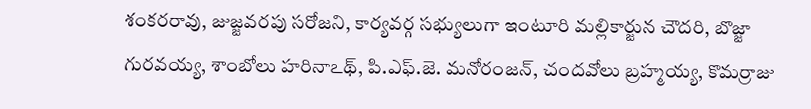శంకరరావు, జుజ్జవరపు సరోజని, కార్యవర్గ సభ్యులుగా ఇంటూరి మల్లికార్జున చౌదరి, బొజ్జా గురవయ్య, శాంబోలు హరినాఽథ్, పి.ఎఫ్.జె. మనోరంజన్, చందవోలు బ్రహ్మయ్య, కొమర్రాజు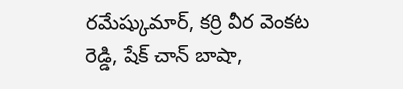రమేష్కుమార్, కర్రి వీర వెంకట రెడ్డి, షేక్ చాన్ బాషా,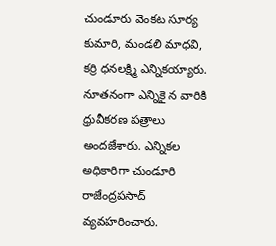చుండూరు వెంకట సూర్య కుమారి, మండలి మాధవి, కర్రి ధనలక్ష్మి ఎన్నికయ్యారు. నూతనంగా ఎన్నికై న వారికి ధ్రువీకరణ పత్రాలు అందజేశారు. ఎన్నికల అధికారిగా చుండూరి రాజేంద్రపసాద్ వ్యవహరించారు.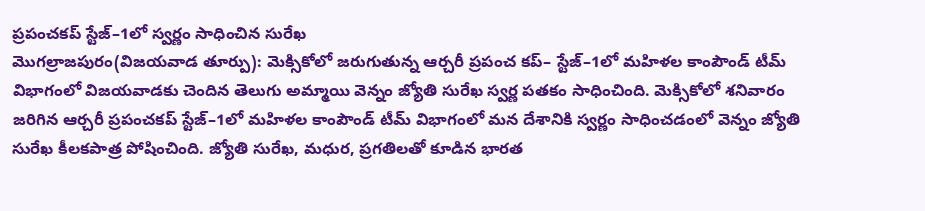ప్రపంచకప్ స్టేజ్–1లో స్వర్ణం సాధించిన సురేఖ
మొగల్రాజపురం(విజయవాడ తూర్పు): మెక్సికోలో జరుగుతున్న ఆర్చరీ ప్రపంచ కప్– స్టేజ్–1లో మహిళల కాంపౌండ్ టీమ్ విభాగంలో విజయవాడకు చెందిన తెలుగు అమ్మాయి వెన్నం జ్యోతి సురేఖ స్వర్ణ పతకం సాధించింది. మెక్సికోలో శనివారం జరిగిన ఆర్చరీ ప్రపంచకప్ స్టేజ్–1లో మహిళల కాంపౌండ్ టీమ్ విభాగంలో మన దేశానికి స్వర్ణం సాధించడంలో వెన్నం జ్యోతి సురేఖ కీలకపాత్ర పోషించింది. జ్యోతి సురేఖ, మధుర, ప్రగతిలతో కూడిన భారత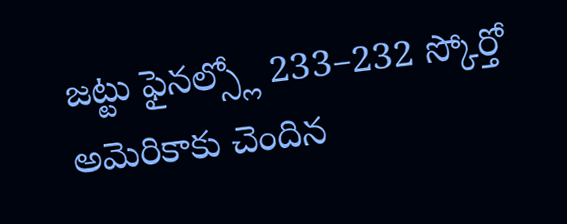జట్టు ఫైనల్స్లో 233–232 స్కోర్తో అమెరికాకు చెందిన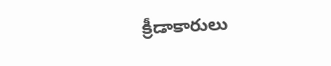క్రీడాకారులు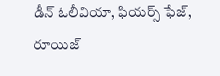డీన్ ఓలీవియా, ఫియర్స్ ఫేజ్, రూయిజ్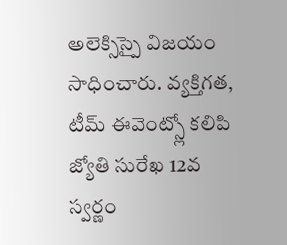అలెక్సిస్పై విజయం సాధించారు. వ్యక్తిగత, టీమ్ ఈవెంట్స్లో కలిపి జ్యోతి సురేఖ 12వ స్వర్ణం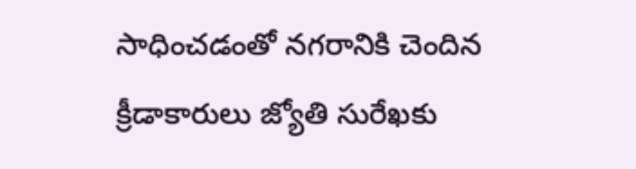సాధించడంతో నగరానికి చెందిన క్రీడాకారులు జ్యోతి సురేఖకు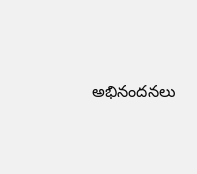అభినందనలు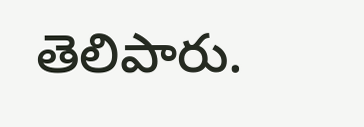తెలిపారు.